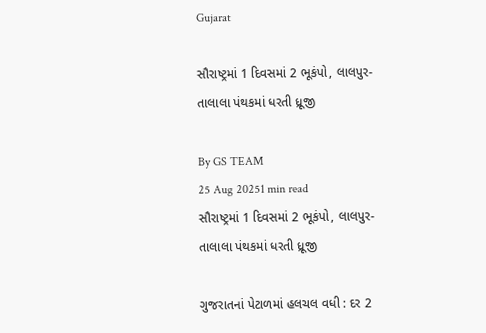Gujarat

સૌરાષ્ટ્રમાં 1 દિવસમાં 2 ભૂકંપો, લાલપુર-તાલાલા પંથકમાં ધરતી ધ્રૂજી

By GS TEAM
25 Aug 20251 min read
સૌરાષ્ટ્રમાં 1 દિવસમાં 2 ભૂકંપો, લાલપુર-તાલાલા પંથકમાં ધરતી ધ્રૂજી

ગુજરાતનાં પેટાળમાં હલચલ વધી : દર 2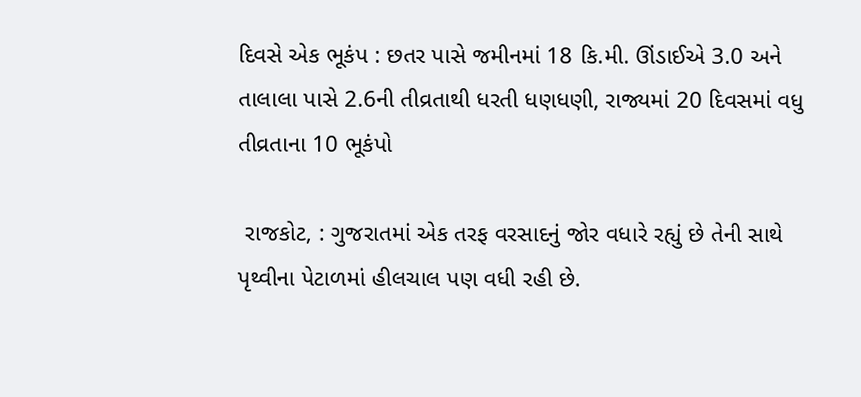દિવસે એક ભૂકંપ : છતર પાસે જમીનમાં 18 કિ.મી. ઊંડાઈએ 3.0 અને તાલાલા પાસે 2.6ની તીવ્રતાથી ધરતી ધણધણી, રાજ્યમાં 20 દિવસમાં વધુ તીવ્રતાના 10 ભૂકંપો

 રાજકોટ, : ગુજરાતમાં એક તરફ વરસાદનું જોર વધારે રહ્યું છે તેની સાથે પૃથ્વીના પેટાળમાં હીલચાલ પણ વધી રહી છે.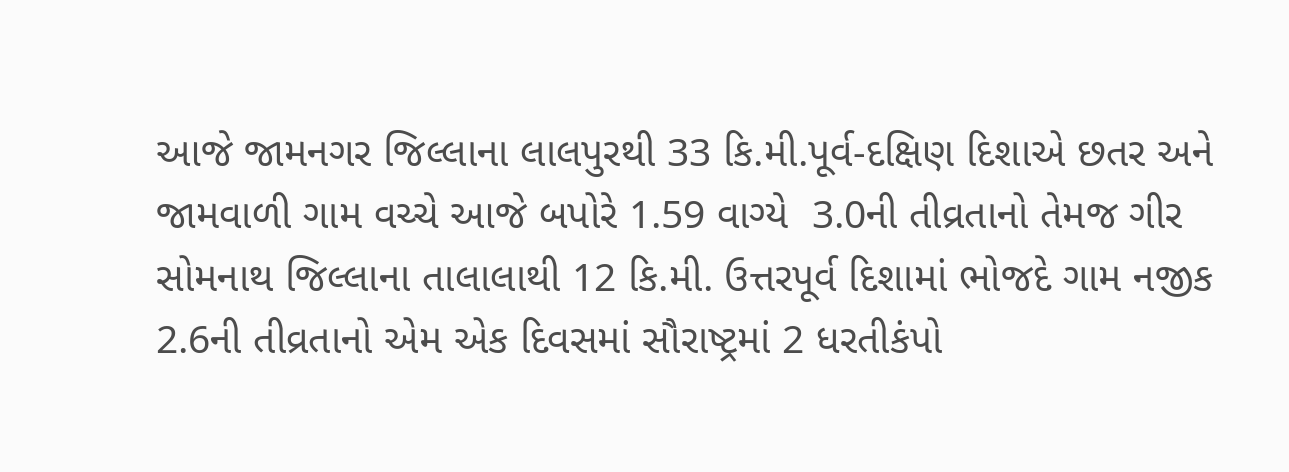આજે જામનગર જિલ્લાના લાલપુરથી 33 કિ.મી.પૂર્વ-દક્ષિણ દિશાએ છતર અને જામવાળી ગામ વચ્ચે આજે બપોરે 1.59 વાગ્યે  3.0ની તીવ્રતાનો તેમજ ગીર સોમનાથ જિલ્લાના તાલાલાથી 12 કિ.મી. ઉત્તરપૂર્વ દિશામાં ભોજદે ગામ નજીક 2.6ની તીવ્રતાનો એમ એક દિવસમાં સૌરાષ્ટ્રમાં 2 ધરતીકંપો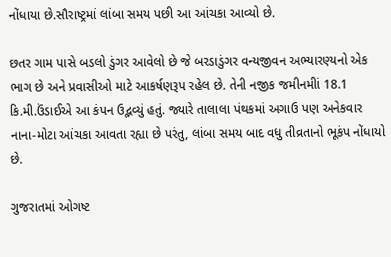નોંધાયા છે.સૌરાષ્ટ્રમાં લાંબા સમય પછી આ આંચકા આવ્યો છે.

છતર ગામ પાસે બડલો ડુંગર આવેલો છે જે બરડાડુંગર વન્યજીવન અભ્યારણ્યનો એક ભાગ છે અને પ્રવાસીઓ માટે આકર્ષણરૂપ રહેલ છે. તેની નજીક જમીનમીાં 18.1 કિ.મી.ઉંડાઈએ આ કંપન ઉદ્ભવ્યું હતું. જ્યારે તાલાલા પંથકમાં અગાઉ પણ અનેકવાર નાના-મોટા આંચકા આવતા રહ્યા છે પરંતુ, લાંબા સમય બાદ વધુ તીવ્રતાનો ભૂકંપ નોંધાયો છે.

ગુજરાતમાં ઓગષ્ટ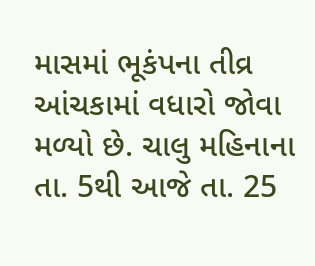માસમાં ભૂકંપના તીવ્ર આંચકામાં વધારો જોવા મળ્યો છે. ચાલુ મહિનાના તા. 5થી આજે તા. 25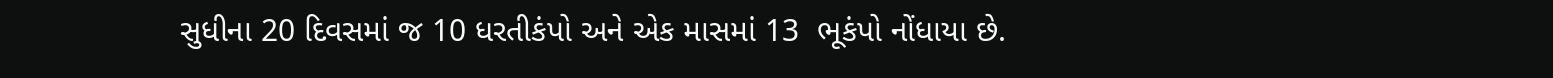સુધીના 20 દિવસમાં જ 10 ધરતીકંપો અને એક માસમાં 13  ભૂકંપો નોંધાયા છે.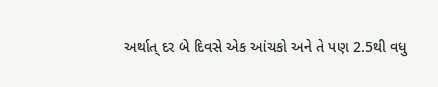અર્થાત્ દર બે દિવસે એક આંચકો અને તે પણ 2.5થી વધુ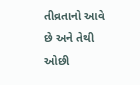તીવ્રતાનો આવે છે અને તેથી ઓછી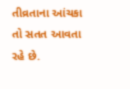તીવ્રતાના આંચકા તો સતત આવતા રહે છે.